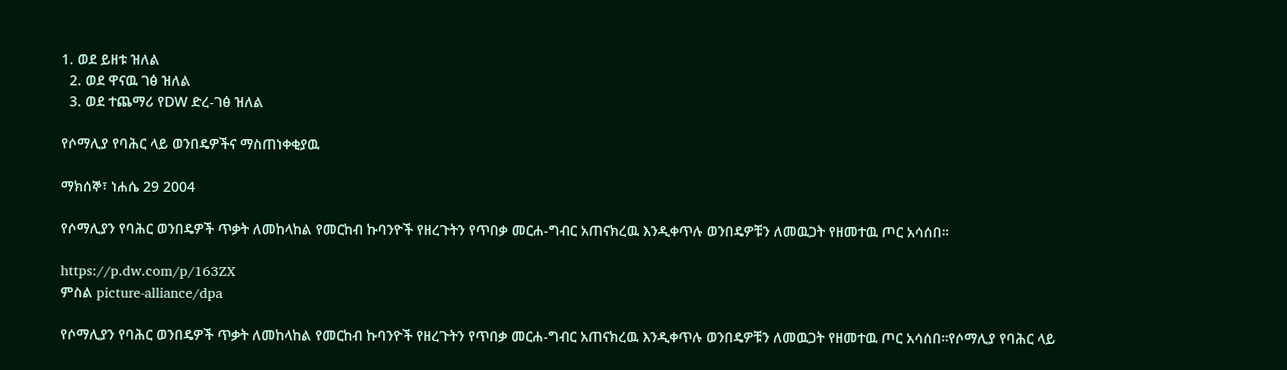1. ወደ ይዘቱ ዝለል
  2. ወደ ዋናዉ ገፅ ዝለል
  3. ወደ ተጨማሪ የDW ድረ-ገፅ ዝለል

የሶማሊያ የባሕር ላይ ወንበዴዎችና ማስጠነቀቂያዉ

ማክሰኞ፣ ነሐሴ 29 2004

የሶማሊያን የባሕር ወንበዴዎች ጥቃት ለመከላከል የመርከብ ኩባንዮች የዘረጉትን የጥበቃ መርሐ-ግብር አጠናክረዉ እንዲቀጥሉ ወንበዴዎቹን ለመዉጋት የዘመተዉ ጦር አሳሰበ።

https://p.dw.com/p/163ZX
ምስል picture-alliance/dpa

የሶማሊያን የባሕር ወንበዴዎች ጥቃት ለመከላከል የመርከብ ኩባንዮች የዘረጉትን የጥበቃ መርሐ-ግብር አጠናክረዉ እንዲቀጥሉ ወንበዴዎቹን ለመዉጋት የዘመተዉ ጦር አሳሰበ።የሶማሊያ የባሕር ላይ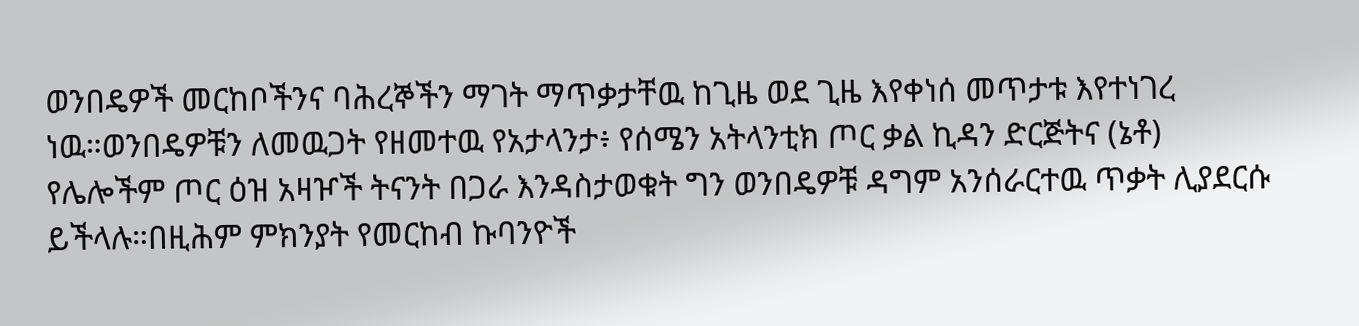ወንበዴዎች መርከቦችንና ባሕረኞችን ማገት ማጥቃታቸዉ ከጊዜ ወደ ጊዜ እየቀነሰ መጥታቱ እየተነገረ ነዉ።ወንበዴዎቹን ለመዉጋት የዘመተዉ የአታላንታ፥ የሰሜን አትላንቲክ ጦር ቃል ኪዳን ድርጅትና (ኔቶ) የሌሎችም ጦር ዕዝ አዛዦች ትናንት በጋራ እንዳስታወቁት ግን ወንበዴዎቹ ዳግም አንሰራርተዉ ጥቃት ሊያደርሱ ይችላሉ።በዚሕም ምክንያት የመርከብ ኩባንዮች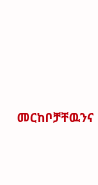መርከቦቻቸዉንና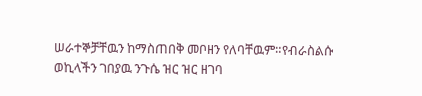ሠራተኞቻቸዉን ከማስጠበቅ መቦዘን የለባቸዉም።የብራስልሱ ወኪላችን ገበያዉ ንጉሴ ዝር ዝር ዘገባ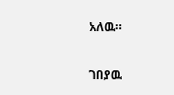አለዉ።

ገበያዉ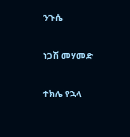ንጉሴ

ነጋሽ መሃመድ

ተክሌ የኋላ